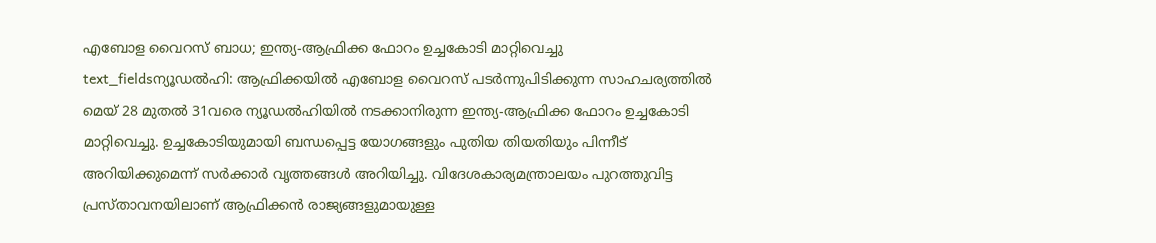എബോള വൈറസ് ബാധ; ഇന്ത്യ-ആഫ്രിക്ക ഫോറം ഉച്ചകോടി മാറ്റിവെച്ചു
text_fieldsന്യൂഡൽഹി: ആഫ്രിക്കയിൽ എബോള വൈറസ് പടർന്നുപിടിക്കുന്ന സാഹചര്യത്തിൽ മെയ് 28 മുതൽ 31വരെ ന്യൂഡൽഹിയിൽ നടക്കാനിരുന്ന ഇന്ത്യ-ആഫ്രിക്ക ഫോറം ഉച്ചകോടി മാറ്റിവെച്ചു. ഉച്ചകോടിയുമായി ബന്ധപ്പെട്ട യോഗങ്ങളും പുതിയ തിയതിയും പിന്നീട് അറിയിക്കുമെന്ന് സർക്കാർ വൃത്തങ്ങൾ അറിയിച്ചു. വിദേശകാര്യമന്ത്രാലയം പുറത്തുവിട്ട പ്രസ്താവനയിലാണ് ആഫ്രിക്കൻ രാജ്യങ്ങളുമായുള്ള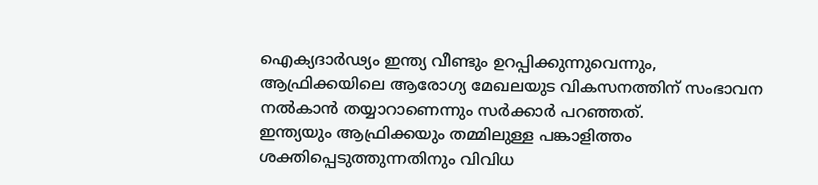ഐക്യദാർഢ്യം ഇന്ത്യ വീണ്ടും ഉറപ്പിക്കുന്നുവെന്നും, ആഫ്രിക്കയിലെ ആരോഗ്യ മേഖലയുട വികസനത്തിന് സംഭാവന നൽകാൻ തയ്യാറാണെന്നും സർക്കാർ പറഞ്ഞത്.
ഇന്ത്യയും ആഫ്രിക്കയും തമ്മിലുള്ള പങ്കാളിത്തം ശക്തിപ്പെടുത്തുന്നതിനും വിവിധ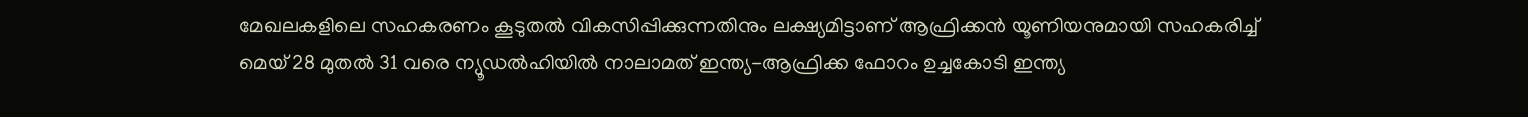മേഖലകളിലെ സഹകരണം കൂടുതൽ വികസിപ്പിക്കുന്നതിനും ലക്ഷ്യമിട്ടാണ് ആഫ്രിക്കൻ യൂണിയനുമായി സഹകരിച്ച് മെയ് 28 മുതൽ 31 വരെ ന്യൂഡൽഹിയിൽ നാലാമത് ഇന്ത്യ-ആഫ്രിക്ക ഫോറം ഉച്ചകോടി ഇന്ത്യ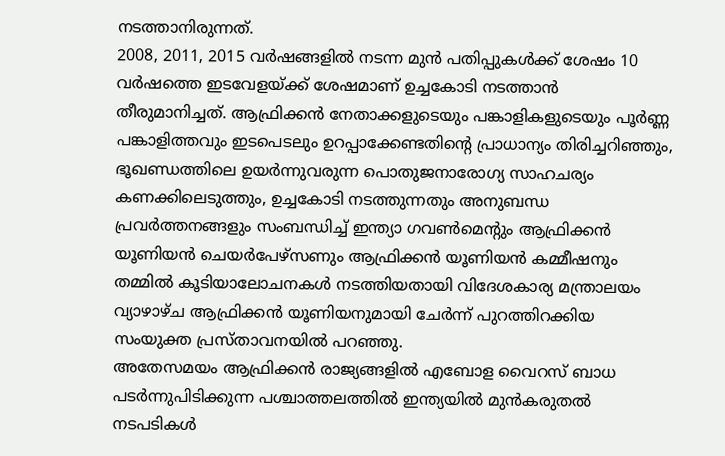നടത്താനിരുന്നത്.
2008, 2011, 2015 വർഷങ്ങളിൽ നടന്ന മുൻ പതിപ്പുകൾക്ക് ശേഷം 10 വർഷത്തെ ഇടവേളയ്ക്ക് ശേഷമാണ് ഉച്ചകോടി നടത്താൻ തീരുമാനിച്ചത്. ആഫ്രിക്കൻ നേതാക്കളുടെയും പങ്കാളികളുടെയും പൂർണ്ണ പങ്കാളിത്തവും ഇടപെടലും ഉറപ്പാക്കേണ്ടതിന്റെ പ്രാധാന്യം തിരിച്ചറിഞ്ഞും, ഭൂഖണ്ഡത്തിലെ ഉയർന്നുവരുന്ന പൊതുജനാരോഗ്യ സാഹചര്യം കണക്കിലെടുത്തും, ഉച്ചകോടി നടത്തുന്നതും അനുബന്ധ പ്രവർത്തനങ്ങളും സംബന്ധിച്ച് ഇന്ത്യാ ഗവൺമെന്റും ആഫ്രിക്കൻ യൂണിയൻ ചെയർപേഴ്സണും ആഫ്രിക്കൻ യൂണിയൻ കമ്മീഷനും തമ്മിൽ കൂടിയാലോചനകൾ നടത്തിയതായി വിദേശകാര്യ മന്ത്രാലയം വ്യാഴാഴ്ച ആഫ്രിക്കൻ യൂണിയനുമായി ചേർന്ന് പുറത്തിറക്കിയ സംയുക്ത പ്രസ്താവനയിൽ പറഞ്ഞു.
അതേസമയം ആഫ്രിക്കൻ രാജ്യങ്ങളിൽ എബോള വൈറസ് ബാധ പടർന്നുപിടിക്കുന്ന പശ്ചാത്തലത്തിൽ ഇന്ത്യയിൽ മുൻകരുതൽ നടപടികൾ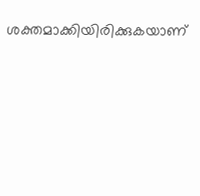ശക്തമാക്കിയിരിക്കുകയാണ്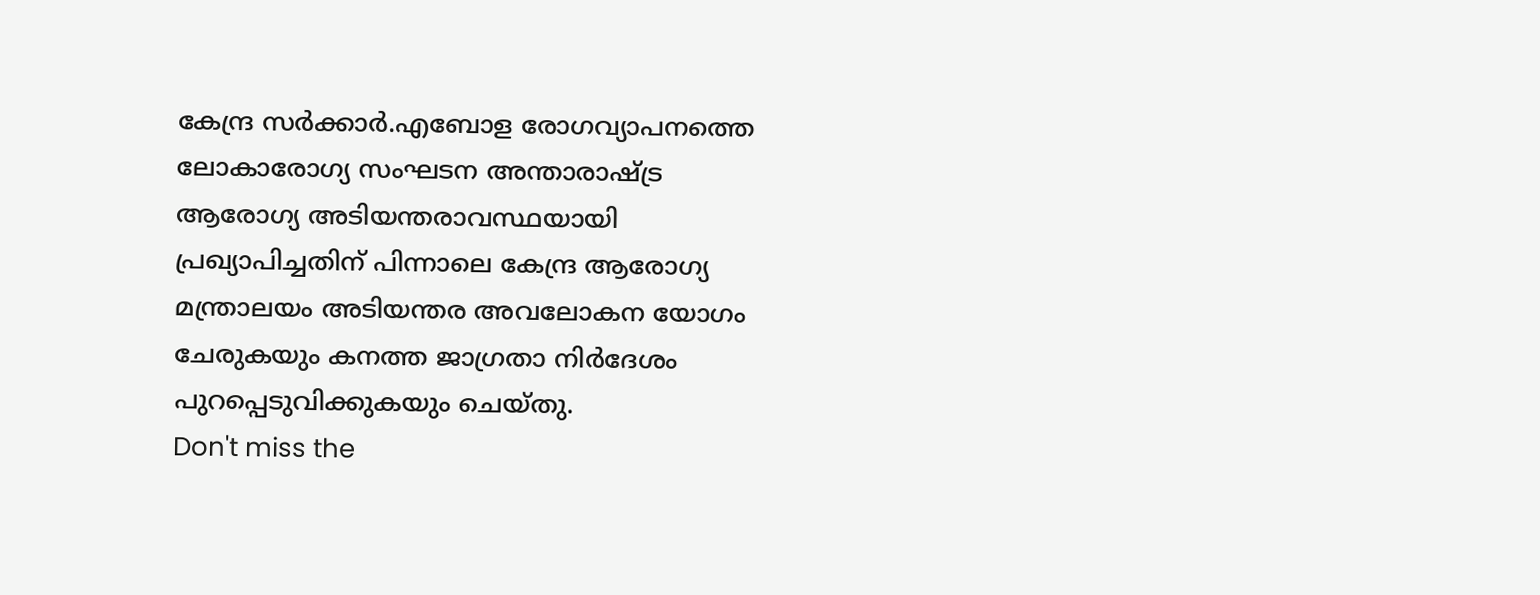കേന്ദ്ര സർക്കാർ.എബോള രോഗവ്യാപനത്തെ ലോകാരോഗ്യ സംഘടന അന്താരാഷ്ട്ര ആരോഗ്യ അടിയന്തരാവസ്ഥയായി പ്രഖ്യാപിച്ചതിന് പിന്നാലെ കേന്ദ്ര ആരോഗ്യ മന്ത്രാലയം അടിയന്തര അവലോകന യോഗം ചേരുകയും കനത്ത ജാഗ്രതാ നിർദേശം പുറപ്പെടുവിക്കുകയും ചെയ്തു.
Don't miss the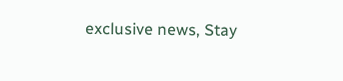exclusive news, Stay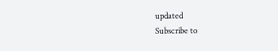updated
Subscribe to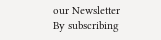our Newsletter
By subscribing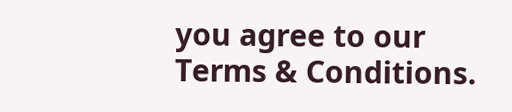you agree to our Terms & Conditions.